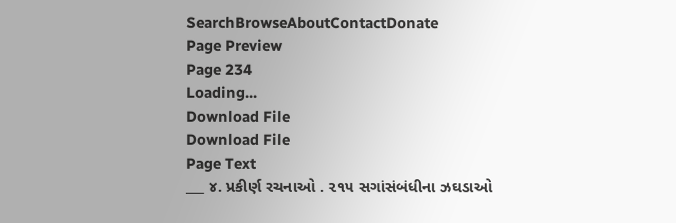SearchBrowseAboutContactDonate
Page Preview
Page 234
Loading...
Download File
Download File
Page Text
___ ૪. પ્રકીર્ણ રચનાઓ . ૨૧૫ સગાંસંબંધીના ઝઘડાઓ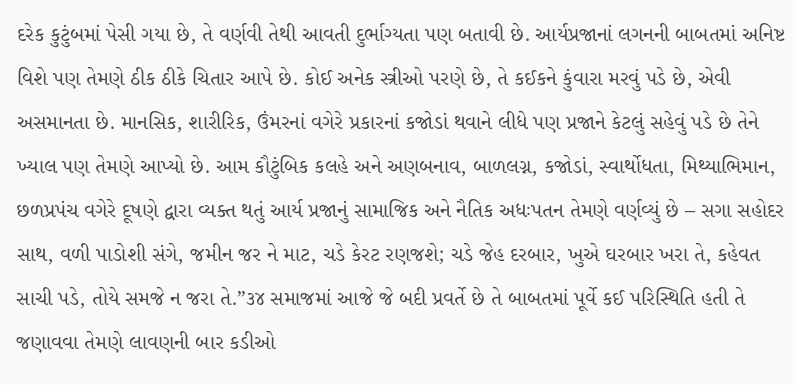દરેક કુટુંબમાં પેસી ગયા છે, તે વર્ણવી તેથી આવતી દુર્ભાગ્યતા પણ બતાવી છે. આર્યપ્રજાનાં લગનની બાબતમાં અનિષ્ટ વિશે પણ તેમણે ઠીક ઠીકે ચિતાર આપે છે. કોઈ અનેક સ્ત્રીઓ પરણે છે, તે કઈકને કુંવારા મરવું પડે છે, એવી અસમાનતા છે. માનસિક, શારીરિક, ઉંમરનાં વગેરે પ્રકારનાં કજોડાં થવાને લીધે પણ પ્રજાને કેટલું સહેવું પડે છે તેને ખ્યાલ પણ તેમણે આપ્યો છે. આમ કૌટુંબિક કલહે અને અણબનાવ, બાળલગ્ન, કજોડાં, સ્વાર્થોધતા, મિથ્યાભિમાન, છળપ્રપંચ વગેરે દૂષણે દ્વારા વ્યક્ત થતું આર્ય પ્રજાનું સામાજિક અને નૈતિક અધઃપતન તેમણે વર્ણવ્યું છે – સગા સહોદર સાથ, વળી પાડોશી સંગે, જમીન જર ને માટ, ચડે કેરટ રણજશે; ચડે જેહ દરબાર, ખુએ ઘરબાર ખરા તે, કહેવત સાચી પડે, તોયે સમજે ન જરા તે.”૩૪ સમાજમાં આજે જે બદી પ્રવર્તે છે તે બાબતમાં પૂર્વે કઈ પરિસ્થિતિ હતી તે જણાવવા તેમણે લાવણની બાર કડીઓ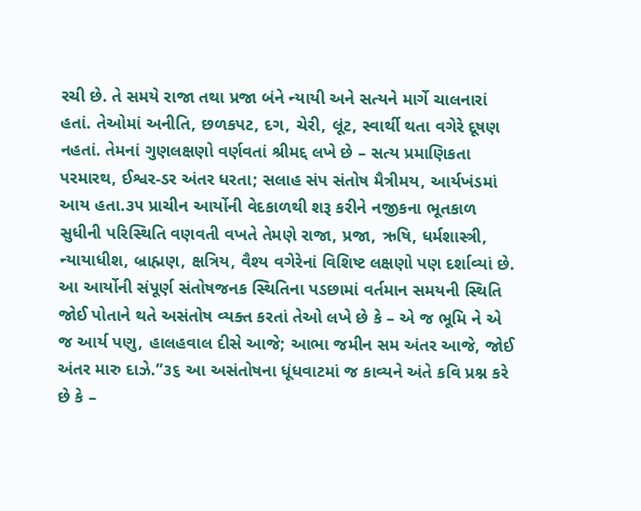રચી છે. તે સમયે રાજા તથા પ્રજા બંને ન્યાયી અને સત્યને માર્ગે ચાલનારાં હતાં. તેઓમાં અનીતિ, છળકપટ, દગ, ચેરી, લૂંટ, સ્વાર્થી થતા વગેરે દૂષણ નહતાં. તેમનાં ગુણલક્ષણો વર્ણવતાં શ્રીમદ્દ લખે છે – સત્ય પ્રમાણિકતા પરમારથ, ઈશ્વર-ડર અંતર ધરતા; સલાહ સંપ સંતોષ મૈત્રીમય, આર્યખંડમાં આય હતા.૩૫ પ્રાચીન આર્યોની વેદકાળથી શરૂ કરીને નજીકના ભૂતકાળ સુધીની પરિસ્થિતિ વણવતી વખતે તેમણે રાજા, પ્રજા, ઋષિ, ધર્મશાસ્ત્રી, ન્યાયાધીશ, બ્રાહ્મણ, ક્ષત્રિય, વૈશ્ય વગેરેનાં વિશિષ્ટ લક્ષણો પણ દર્શાવ્યાં છે. આ આર્યોની સંપૂર્ણ સંતોષજનક સ્થિતિના પડછામાં વર્તમાન સમયની સ્થિતિ જોઈ પોતાને થતે અસંતોષ વ્યક્ત કરતાં તેઓ લખે છે કે – એ જ ભૂમિ ને એ જ આર્ય પણુ, હાલહવાલ દીસે આજે; આભા જમીન સમ અંતર આજે, જોઈ અંતર મારુ દાઝે.”૩૬ આ અસંતોષના ધૂંધવાટમાં જ કાવ્યને અંતે કવિ પ્રશ્ન કરે છે કે –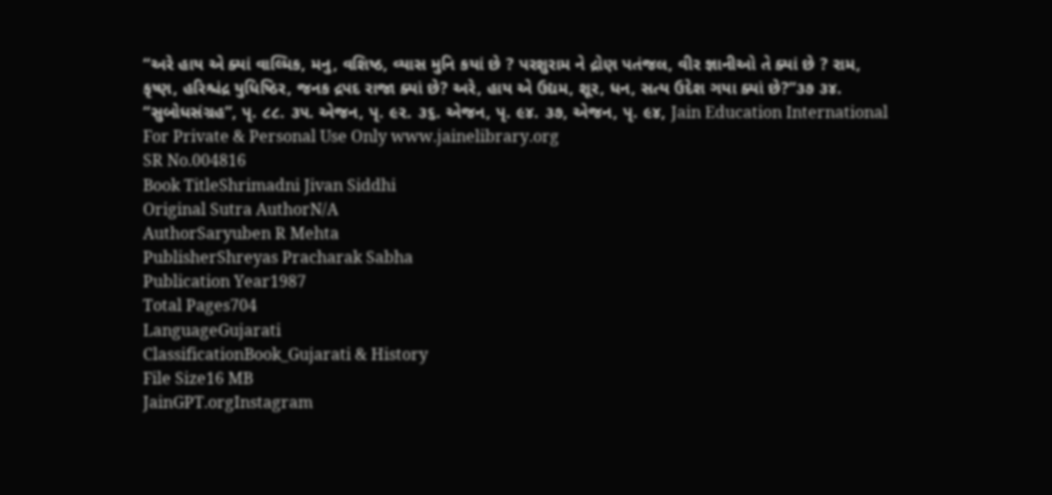“અરે હાય એ ક્યાં વાલ્મિક, મનુ, વશિષ્ઠ, વ્યાસ મુનિ કયાં છે ? પરશુરામ ને દ્રોણ પતંજલ, વીર જ્ઞાનીઓ તે ક્યાં છે ? રામ, કૃષ્ણ, હરિશ્ચંદ્ર યુધિષ્ઠિર, જનક દ્રપદ રાજા ક્યાં છે? અરે, હાય એ ઉદ્યમ, શૂર, ધન, સત્ય ઉદેશ ગયા ક્યાં છે?”૩૭ ૩૪. “સુબોધસંગ્રહ”, પૃ. ૮૮. ૩૫. એજન, પૃ. ૯૨. ૩૬. એજન, પૃ. ૯૪. ૩૭, એજન, પૃ. ૯૪, Jain Education International For Private & Personal Use Only www.jainelibrary.org
SR No.004816
Book TitleShrimadni Jivan Siddhi
Original Sutra AuthorN/A
AuthorSaryuben R Mehta
PublisherShreyas Pracharak Sabha
Publication Year1987
Total Pages704
LanguageGujarati
ClassificationBook_Gujarati & History
File Size16 MB
JainGPT.orgInstagram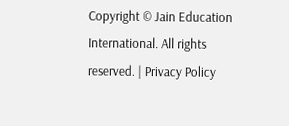Copyright © Jain Education International. All rights reserved. | Privacy Policy